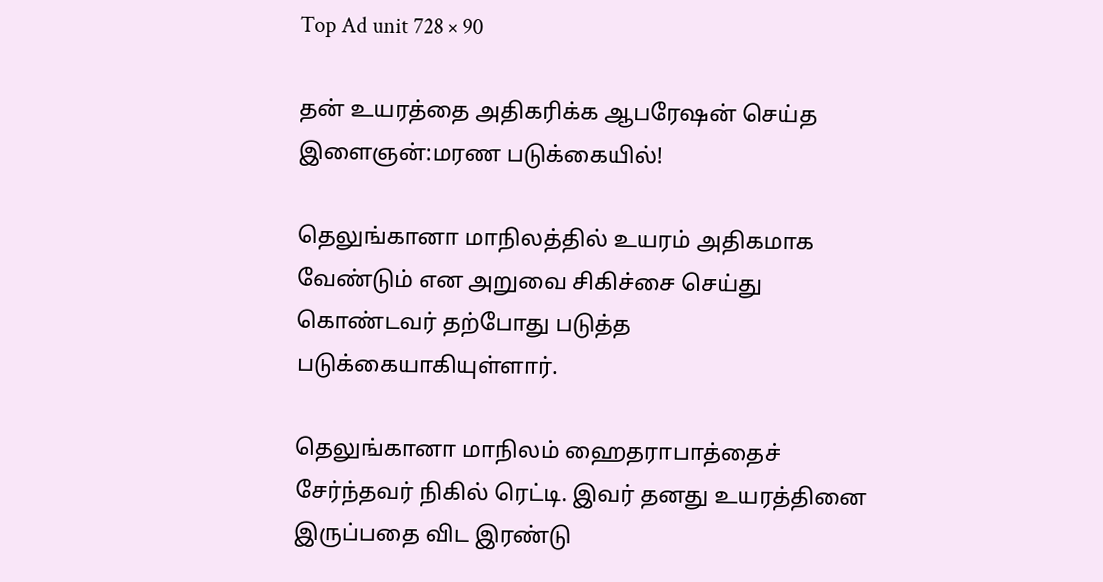Top Ad unit 728 × 90

தன் உயரத்தை அதிகரிக்க ஆபரேஷன் செய்த இளைஞன்:மரண படுக்கையில்!

தெலுங்கானா மாநிலத்தில் உயரம் அதிகமாக வேண்டும் என அறுவை சிகிச்சை செய்து கொண்டவர் தற்போது படுத்த படுக்கையாகியுள்ளார்.

தெலுங்கானா மாநிலம் ஹைதராபாத்தைச் சேர்ந்தவர் நிகில் ரெட்டி. இவர் தனது உயரத்தினை இருப்பதை விட இரண்டு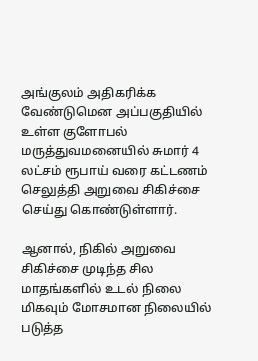அங்குலம் அதிகரிக்க வேண்டுமென அப்பகுதியில் உள்ள குளோபல் மருத்துவமனையில் சுமார் 4 லட்சம் ரூபாய் வரை கட்டணம் செலுத்தி அறுவை சிகிச்சை செய்து கொண்டுள்ளார்.

ஆனால், நிகில் அறுவை சிகிச்சை முடிந்த சில மாதங்களில் உடல் நிலை மிகவும் மோசமான நிலையில் படுத்த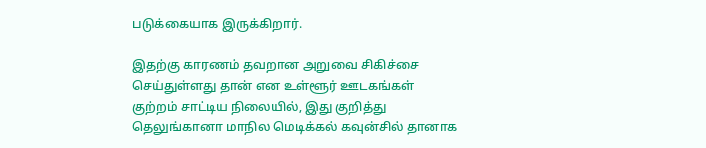படுக்கையாக இருக்கிறார்.

இதற்கு காரணம் தவறான அறுவை சிகிச்சை செய்துள்ளது தான் என உள்ளூர் ஊடகங்கள் குற்றம் சாட்டிய நிலையில், இது குறித்து தெலுங்கானா மாநில மெடிக்கல் கவுன்சில் தானாக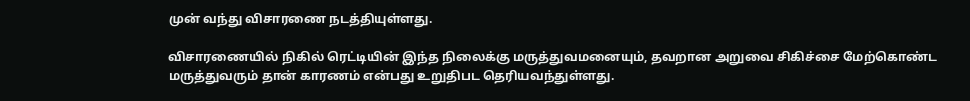முன் வந்து விசாரணை நடத்தியுள்ளது.

விசாரணையில் நிகில் ரெட்டியின் இந்த நிலைக்கு மருத்துவமனையும், தவறான அறுவை சிகிச்சை மேற்கொண்ட மருத்துவரும் தான் காரணம் என்பது உறுதிபட தெரியவந்துள்ளது.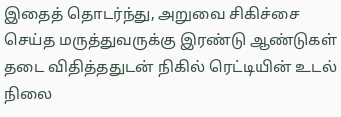இதைத் தொடர்ந்து, அறுவை சிகிச்சை செய்த மருத்துவருக்கு இரண்டு ஆண்டுகள் தடை விதித்ததுடன் நிகில் ரெட்டியின் உடல் நிலை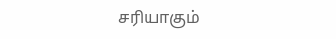சரியாகும்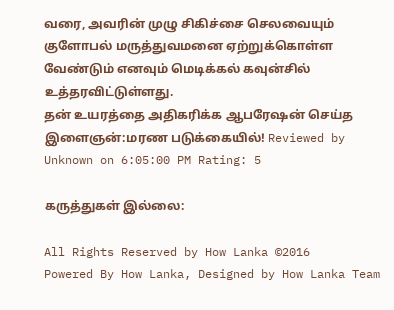வரை, அவரின் முழு சிகிச்சை செலவையும் குளோபல் மருத்துவமனை ஏற்றுக்கொள்ள வேண்டும் எனவும் மெடிக்கல் கவுன்சில் உத்தரவிட்டுள்ளது.
தன் உயரத்தை அதிகரிக்க ஆபரேஷன் செய்த இளைஞன்:மரண படுக்கையில்! Reviewed by Unknown on 6:05:00 PM Rating: 5

கருத்துகள் இல்லை:

All Rights Reserved by How Lanka ©2016
Powered By How Lanka, Designed by How Lanka Team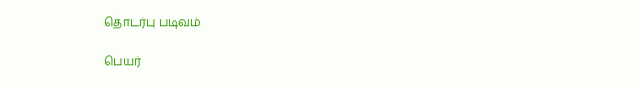தொடர்பு படிவம்

பெயர்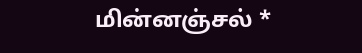மின்னஞ்சல் *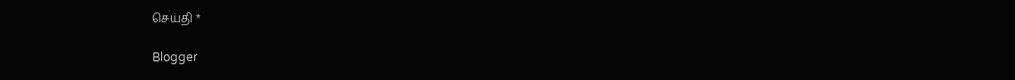செய்தி *

Blogger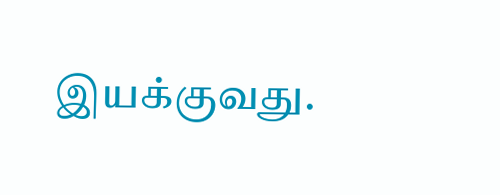இயக்குவது.